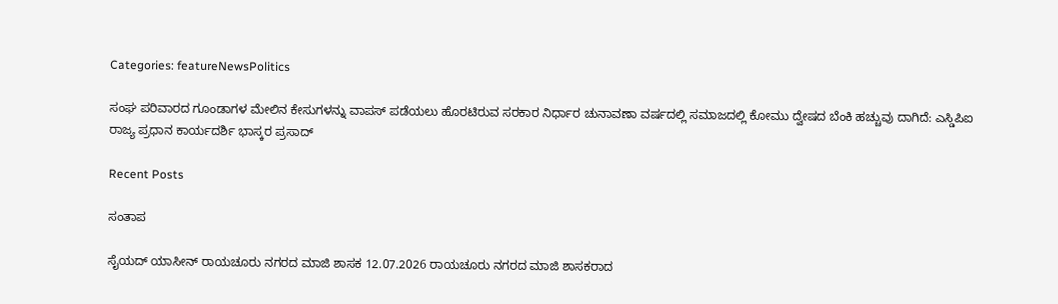Categories: featureNewsPolitics

ಸಂಘ ಪರಿವಾರದ ಗೂಂಡಾಗಳ ಮೇಲಿನ ಕೇಸುಗಳನ್ನು ವಾಪಸ್ ಪಡೆಯಲು ಹೊರಟಿರುವ ಸರಕಾರ ನಿರ್ಧಾರ ಚುನಾವಣಾ ವರ್ಷದಲ್ಲಿ ಸಮಾಜದಲ್ಲಿ ಕೋಮು ದ್ವೇಷದ ಬೆಂಕಿ ಹಚ್ಚುವು ದಾಗಿದೆ: ಎಸ್ಡಿಪಿಐ ರಾಜ್ಯ ಪ್ರಧಾನ ಕಾರ್ಯದರ್ಶಿ ಭಾಸ್ಕರ ಪ್ರಸಾದ್

Recent Posts

ಸಂತಾಪ

ಸೈಯದ್ ಯಾಸೀನ್ ರಾಯಚೂರು ನಗರದ ಮಾಜಿ ಶಾಸಕ 12.07.2026 ರಾಯಚೂರು ನಗರದ ಮಾಜಿ ಶಾಸಕರಾದ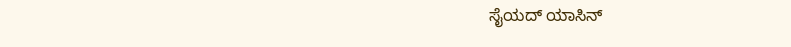ಸೈಯದ್ ಯಾಸಿನ್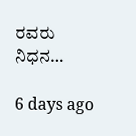ರವರು ನಿಧನ…

6 days ago